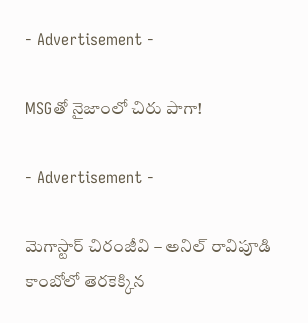- Advertisement -

MSGతో నైజాంలో చిరు పాగా!

- Advertisement -

మెగాస్టార్ చిరంజీవి – అనిల్ రావిపూడి కాంబోలో తెరకెక్కిన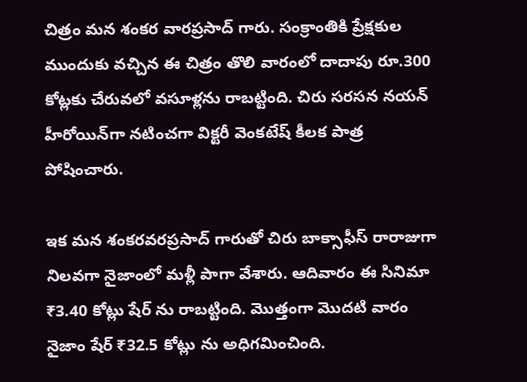చిత్రం మన శంకర వారప్రసాద్ గారు. సంక్రాంతికి ప్రేక్షకుల ముందుకు వచ్చిన ఈ చిత్రం తొలి వారంలో దాదాపు రూ.300 కోట్లకు చేరువలో వసూళ్లను రాబట్టింది. చిరు సరసన నయన్ హీరోయిన్‌గా నటించగా విక్టరీ వెంకటేష్ కీలక పాత్ర పోషించారు.

ఇక మన శంకరవరప్రసాద్ గారుతో చిరు బాక్సాఫీస్ రారాజుగా నిలవగా నైజాంలో మళ్లీ పాగా వేశారు. ఆదివారం ఈ సినిమా ₹3.40 కోట్లు షేర్ ను రాబట్టింది. మొత్తంగా మొదటి వారం నైజాం షేర్ ₹32.5 కోట్లు ను అధిగమించింది.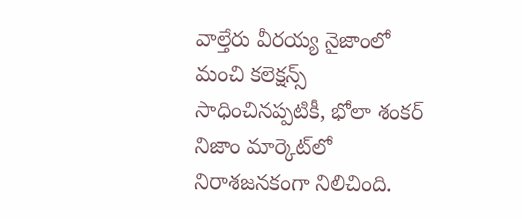వాల్తేరు వీరయ్య నైజాంలో మంచి కలెక్షన్స్ సాధించినప్పటికీ, భోలా శంకర్ నిజాం మార్కెట్‌లో నిరాశజనకంగా నిలిచింది.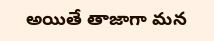అయితే తాజాగా మన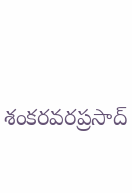శంకరవరప్రసాద్‌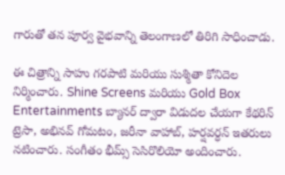గారుతో తన పూర్వ వైభవాన్ని తెలంగాణలో తిరిగి సాధించాడు.

ఈ చిత్రాన్ని సాహు గరపాటి మరియు సుశ్మితా కోనిదెల నిర్మించారు. Shine Screens మరియు Gold Box Entertainments బ్యానర్‌ ద్వారా విడుదల చేయగా కేథరిన్ ట్రెసా, అభినవ్ గోమటం, జరీనా వాహాబ్, హర్షవర్ధన్ ఇతరులు నటించారు. సంగీతం భీమ్స్ సెసిరొలియో అందించారు.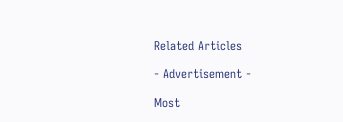Related Articles

- Advertisement -

Most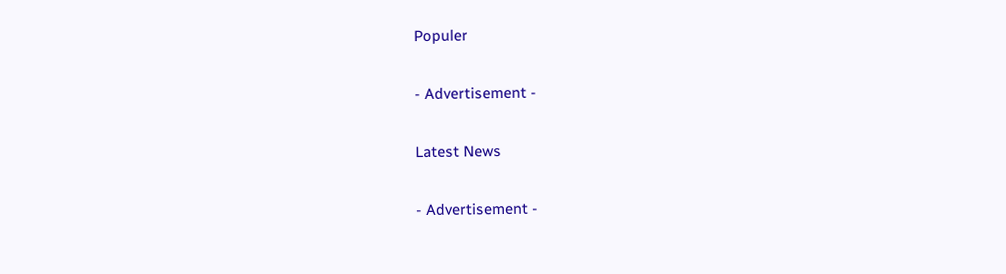Populer

- Advertisement -

Latest News

- Advertisement -